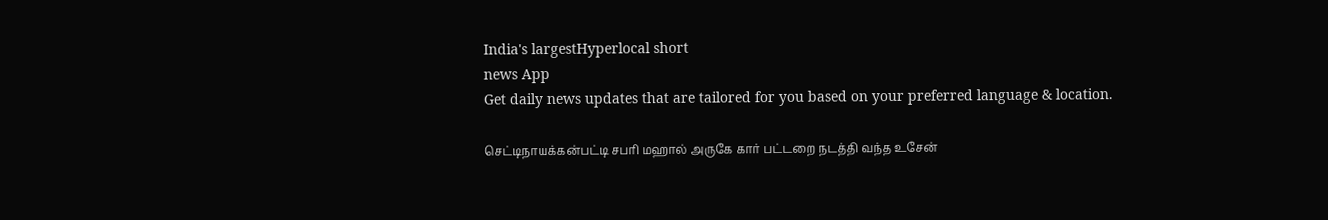India's largestHyperlocal short
news App
Get daily news updates that are tailored for you based on your preferred language & location.

செட்டிநாயக்கன்பட்டி சபரி மஹால் அருகே கார் பட்டறை நடத்தி வந்த உசேன்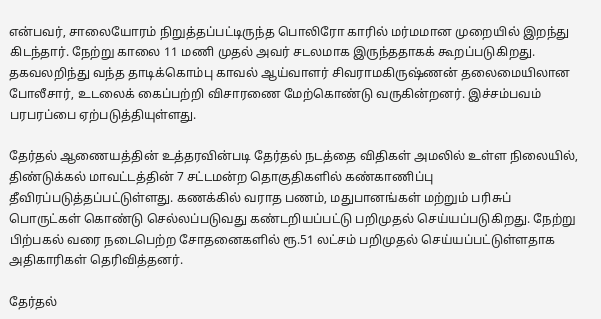என்பவர், சாலையோரம் நிறுத்தப்பட்டிருந்த பொலிரோ காரில் மர்மமான முறையில் இறந்து கிடந்தார். நேற்று காலை 11 மணி முதல் அவர் சடலமாக இருந்ததாகக் கூறப்படுகிறது. தகவலறிந்து வந்த தாடிக்கொம்பு காவல் ஆய்வாளர் சிவராமகிருஷ்ணன் தலைமையிலான போலீசார், உடலைக் கைப்பற்றி விசாரணை மேற்கொண்டு வருகின்றனர். இச்சம்பவம் பரபரப்பை ஏற்படுத்தியுள்ளது.

தேர்தல் ஆணையத்தின் உத்தரவின்படி தேர்தல் நடத்தை விதிகள் அமலில் உள்ள நிலையில், திண்டுக்கல் மாவட்டத்தின் 7 சட்டமன்ற தொகுதிகளில் கண்காணிப்பு தீவிரப்படுத்தப்பட்டுள்ளது. கணக்கில் வராத பணம், மதுபானங்கள் மற்றும் பரிசுப் பொருட்கள் கொண்டு செல்லப்படுவது கண்டறியப்பட்டு பறிமுதல் செய்யப்படுகிறது. நேற்று பிற்பகல் வரை நடைபெற்ற சோதனைகளில் ரூ.51 லட்சம் பறிமுதல் செய்யப்பட்டுள்ளதாக அதிகாரிகள் தெரிவித்தனர்.

தேர்தல்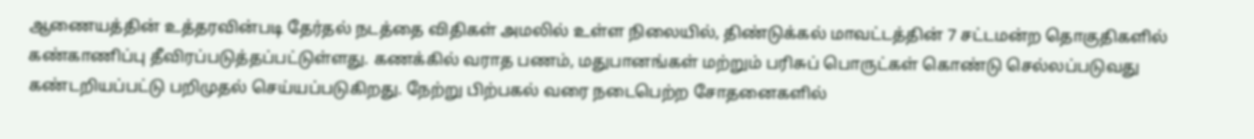ஆணையத்தின் உத்தரவின்படி தேர்தல் நடத்தை விதிகள் அமலில் உள்ள நிலையில், திண்டுக்கல் மாவட்டத்தின் 7 சட்டமன்ற தொகுதிகளில் கண்காணிப்பு தீவிரப்படுத்தப்பட்டுள்ளது. கணக்கில் வராத பணம், மதுபானங்கள் மற்றும் பரிசுப் பொருட்கள் கொண்டு செல்லப்படுவது கண்டறியப்பட்டு பறிமுதல் செய்யப்படுகிறது. நேற்று பிற்பகல் வரை நடைபெற்ற சோதனைகளில்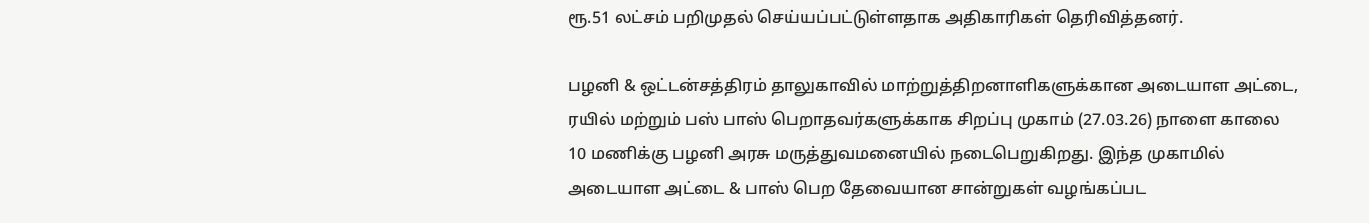ரூ.51 லட்சம் பறிமுதல் செய்யப்பட்டுள்ளதாக அதிகாரிகள் தெரிவித்தனர்.

பழனி & ஒட்டன்சத்திரம் தாலுகாவில் மாற்றுத்திறனாளிகளுக்கான அடையாள அட்டை, ரயில் மற்றும் பஸ் பாஸ் பெறாதவர்களுக்காக சிறப்பு முகாம் (27.03.26) நாளை காலை 10 மணிக்கு பழனி அரசு மருத்துவமனையில் நடைபெறுகிறது. இந்த முகாமில் அடையாள அட்டை & பாஸ் பெற தேவையான சான்றுகள் வழங்கப்பட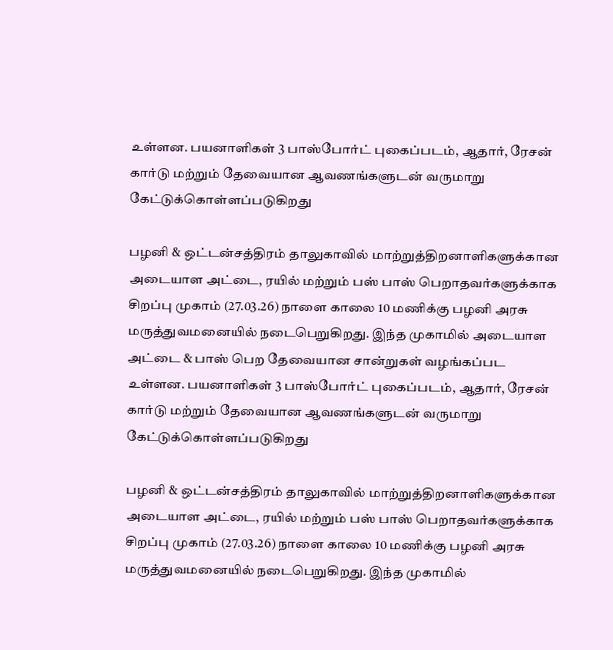உள்ளன. பயனாளிகள் 3 பாஸ்போர்ட் புகைப்படம், ஆதார், ரேசன் கார்டு மற்றும் தேவையான ஆவணங்களுடன் வருமாறு கேட்டுக்கொள்ளப்படுகிறது

பழனி & ஒட்டன்சத்திரம் தாலுகாவில் மாற்றுத்திறனாளிகளுக்கான அடையாள அட்டை, ரயில் மற்றும் பஸ் பாஸ் பெறாதவர்களுக்காக சிறப்பு முகாம் (27.03.26) நாளை காலை 10 மணிக்கு பழனி அரசு மருத்துவமனையில் நடைபெறுகிறது. இந்த முகாமில் அடையாள அட்டை & பாஸ் பெற தேவையான சான்றுகள் வழங்கப்பட உள்ளன. பயனாளிகள் 3 பாஸ்போர்ட் புகைப்படம், ஆதார், ரேசன் கார்டு மற்றும் தேவையான ஆவணங்களுடன் வருமாறு கேட்டுக்கொள்ளப்படுகிறது

பழனி & ஒட்டன்சத்திரம் தாலுகாவில் மாற்றுத்திறனாளிகளுக்கான அடையாள அட்டை, ரயில் மற்றும் பஸ் பாஸ் பெறாதவர்களுக்காக சிறப்பு முகாம் (27.03.26) நாளை காலை 10 மணிக்கு பழனி அரசு மருத்துவமனையில் நடைபெறுகிறது. இந்த முகாமில்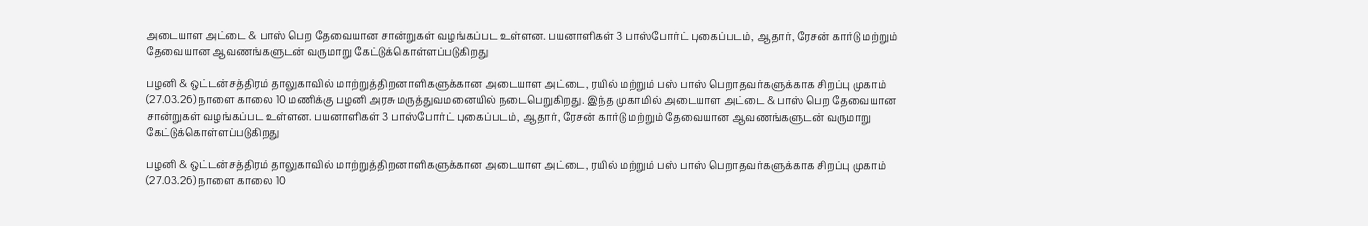அடையாள அட்டை & பாஸ் பெற தேவையான சான்றுகள் வழங்கப்பட உள்ளன. பயனாளிகள் 3 பாஸ்போர்ட் புகைப்படம், ஆதார், ரேசன் கார்டு மற்றும் தேவையான ஆவணங்களுடன் வருமாறு கேட்டுக்கொள்ளப்படுகிறது

பழனி & ஒட்டன்சத்திரம் தாலுகாவில் மாற்றுத்திறனாளிகளுக்கான அடையாள அட்டை, ரயில் மற்றும் பஸ் பாஸ் பெறாதவர்களுக்காக சிறப்பு முகாம் (27.03.26) நாளை காலை 10 மணிக்கு பழனி அரசு மருத்துவமனையில் நடைபெறுகிறது. இந்த முகாமில் அடையாள அட்டை & பாஸ் பெற தேவையான சான்றுகள் வழங்கப்பட உள்ளன. பயனாளிகள் 3 பாஸ்போர்ட் புகைப்படம், ஆதார், ரேசன் கார்டு மற்றும் தேவையான ஆவணங்களுடன் வருமாறு கேட்டுக்கொள்ளப்படுகிறது

பழனி & ஒட்டன்சத்திரம் தாலுகாவில் மாற்றுத்திறனாளிகளுக்கான அடையாள அட்டை, ரயில் மற்றும் பஸ் பாஸ் பெறாதவர்களுக்காக சிறப்பு முகாம் (27.03.26) நாளை காலை 10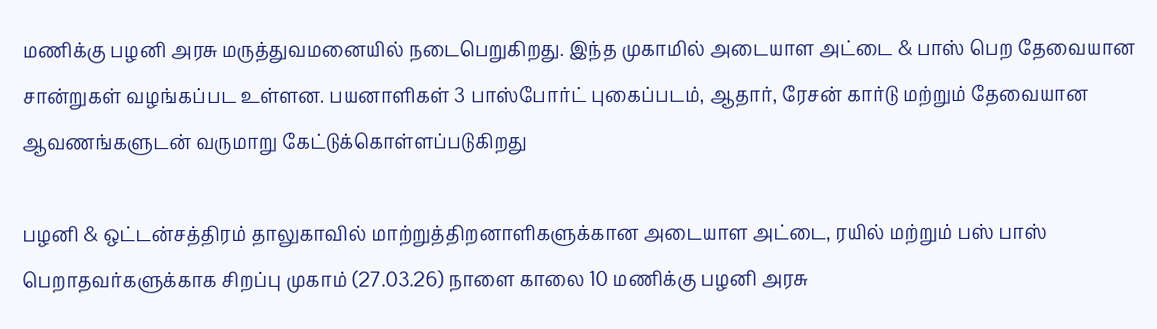மணிக்கு பழனி அரசு மருத்துவமனையில் நடைபெறுகிறது. இந்த முகாமில் அடையாள அட்டை & பாஸ் பெற தேவையான சான்றுகள் வழங்கப்பட உள்ளன. பயனாளிகள் 3 பாஸ்போர்ட் புகைப்படம், ஆதார், ரேசன் கார்டு மற்றும் தேவையான ஆவணங்களுடன் வருமாறு கேட்டுக்கொள்ளப்படுகிறது

பழனி & ஒட்டன்சத்திரம் தாலுகாவில் மாற்றுத்திறனாளிகளுக்கான அடையாள அட்டை, ரயில் மற்றும் பஸ் பாஸ் பெறாதவர்களுக்காக சிறப்பு முகாம் (27.03.26) நாளை காலை 10 மணிக்கு பழனி அரசு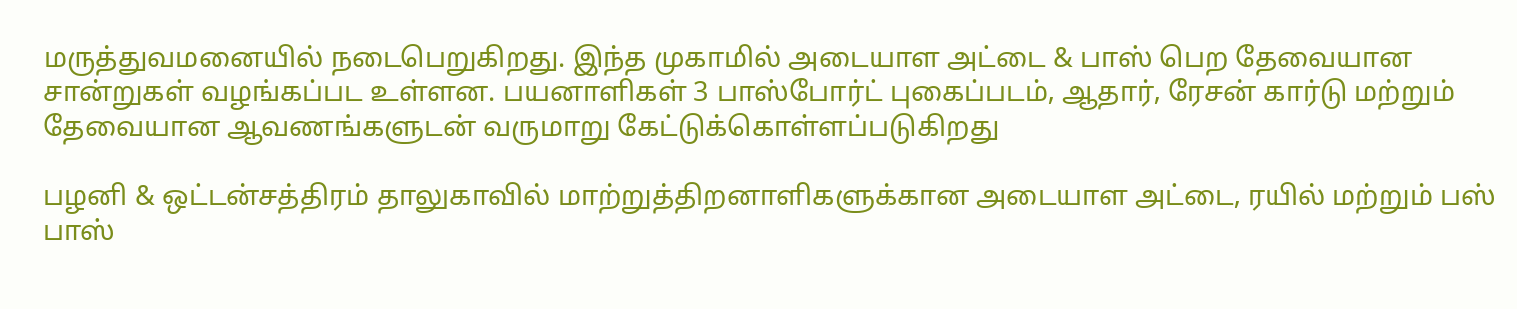மருத்துவமனையில் நடைபெறுகிறது. இந்த முகாமில் அடையாள அட்டை & பாஸ் பெற தேவையான சான்றுகள் வழங்கப்பட உள்ளன. பயனாளிகள் 3 பாஸ்போர்ட் புகைப்படம், ஆதார், ரேசன் கார்டு மற்றும் தேவையான ஆவணங்களுடன் வருமாறு கேட்டுக்கொள்ளப்படுகிறது

பழனி & ஒட்டன்சத்திரம் தாலுகாவில் மாற்றுத்திறனாளிகளுக்கான அடையாள அட்டை, ரயில் மற்றும் பஸ் பாஸ்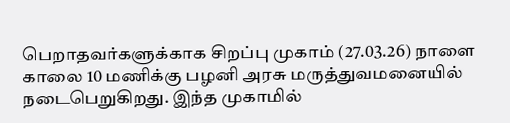பெறாதவர்களுக்காக சிறப்பு முகாம் (27.03.26) நாளை காலை 10 மணிக்கு பழனி அரசு மருத்துவமனையில் நடைபெறுகிறது. இந்த முகாமில்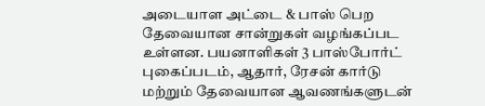அடையாள அட்டை & பாஸ் பெற தேவையான சான்றுகள் வழங்கப்பட உள்ளன. பயனாளிகள் 3 பாஸ்போர்ட் புகைப்படம், ஆதார், ரேசன் கார்டு மற்றும் தேவையான ஆவணங்களுடன்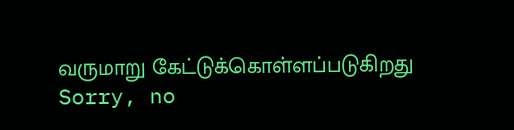வருமாறு கேட்டுக்கொள்ளப்படுகிறது
Sorry, no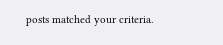posts matched your criteria.